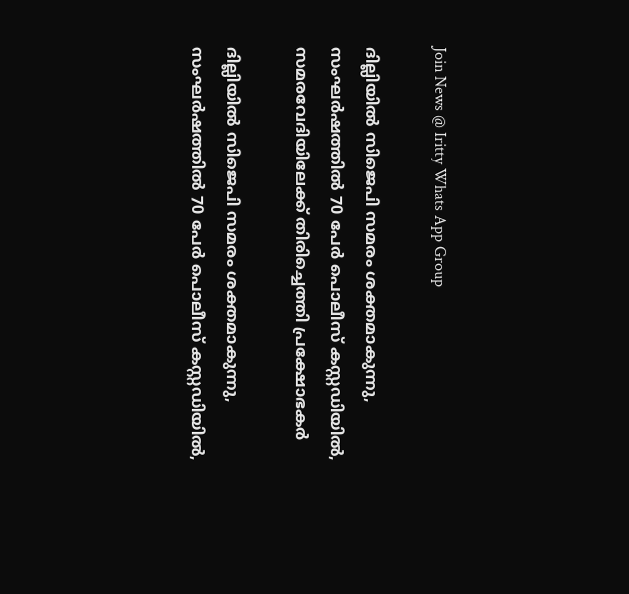Join News @ Iritty Whats App Group

ദില്ലിയിൽ സിജെപി സമരം ശക്തമാകുന്നു, സംഘർഷത്തിൽ 70 പേർ പൊലീസ് കസ്റ്റഡിയിൽ, സമരവേദിയിലേക്ക് തിരിച്ചെത്തി പ്രക്ഷോഭകർ

ദില്ലിയിൽ സിജെപി സമരം ശക്തമാകുന്നു, സംഘർഷത്തിൽ 70 പേർ പൊലീസ് കസ്റ്റഡിയിൽ,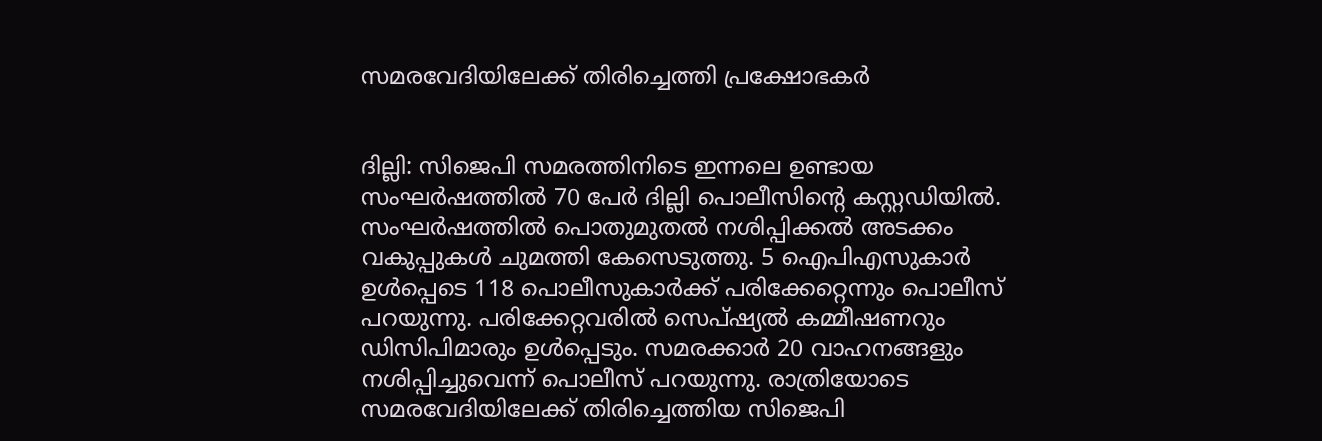സമരവേദിയിലേക്ക് തിരിച്ചെത്തി പ്രക്ഷോഭകർ


ദില്ലി: സിജെപി സമരത്തിനിടെ ഇന്നലെ ഉണ്ടായ സംഘർഷത്തിൽ 70 പേർ ദില്ലി പൊലീസിന്റെ കസ്റ്റഡിയിൽ. സംഘർഷത്തിൽ പൊതുമുതൽ നശിപ്പിക്കൽ അടക്കം വകുപ്പുകൾ ചുമത്തി കേസെടുത്തു. 5 ഐപിഎസുകാർ ഉൾപ്പെടെ 118 പൊലീസുകാർക്ക് പരിക്കേറ്റെന്നും പൊലീസ് പറയുന്നു. പരിക്കേറ്റവരിൽ സെപ്ഷ്യൽ കമ്മീഷണറും ഡിസിപിമാരും ഉൾപ്പെടും. സമരക്കാർ 20 വാഹനങ്ങളും നശിപ്പിച്ചുവെന്ന് പൊലീസ് പറയുന്നു. രാത്രിയോടെ സമരവേദിയിലേക്ക് തിരിച്ചെത്തിയ സിജെപി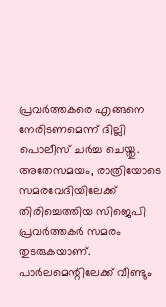പ്രവർത്തകരെ എങ്ങനെ നേരിടണമെന്ന് ദില്ലി പൊലീസ് ചർച്ച ചെയ്തു. അതേസമയം, രാത്രിയോടെ സമരവേദിയിലേക്ക് തിരിച്ചെത്തിയ സിജെപി പ്രവർത്തകർ സമരം തുടരുകയാണ്. പാർലമെന്റിലേക്ക് വീണ്ടും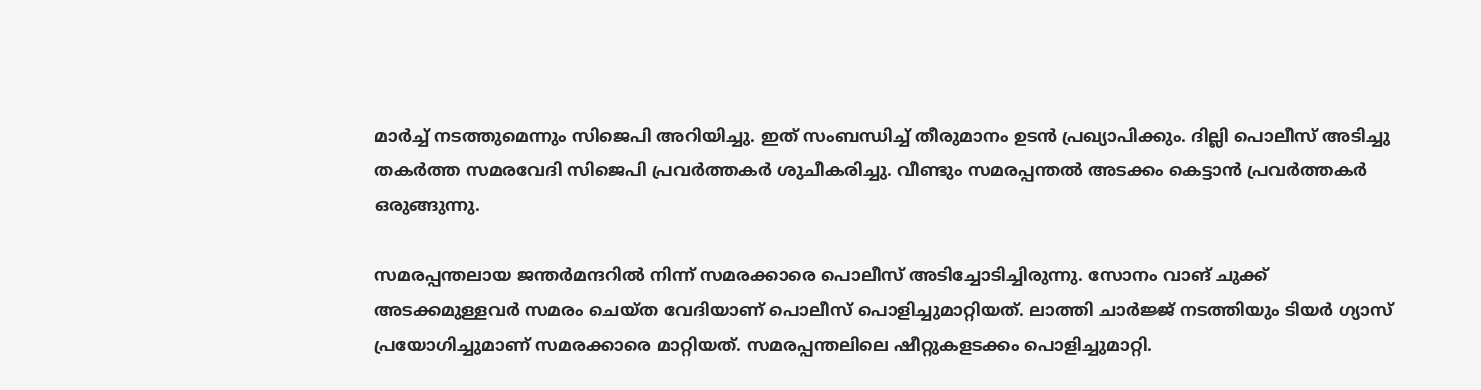മാർച്ച് നടത്തുമെന്നും സിജെപി അറിയിച്ചു. ഇത് സംബന്ധിച്ച് തീരുമാനം ഉടൻ പ്രഖ്യാപിക്കും. ദില്ലി പൊലീസ് അടിച്ചു തകർത്ത സമരവേദി സിജെപി പ്രവര്‍ത്തകര്‍ ശുചീകരിച്ചു. വീണ്ടും സമരപ്പന്തൽ അടക്കം കെട്ടാൻ പ്രവർത്തകർ ഒരുങ്ങുന്നു.

സമരപ്പന്തലായ ജന്തർമന്ദറിൽ നിന്ന് സമരക്കാരെ പൊലീസ് അടിച്ചോടിച്ചിരുന്നു. സോനം വാങ് ചുക്ക് അടക്കമുള്ളവർ സമരം ചെയ്ത വേദിയാണ് പൊലീസ് പൊളിച്ചുമാറ്റിയത്. ലാത്തി ചാർജ്ജ് നടത്തിയും ടിയർ ഗ്യാസ് പ്രയോഗിച്ചുമാണ് സമരക്കാരെ മാറ്റിയത്. സമരപ്പന്തലിലെ ഷീറ്റുകളടക്കം പൊളിച്ചുമാറ്റി.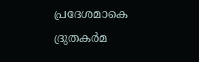പ്രദേശമാകെ ദ്രുതകർമ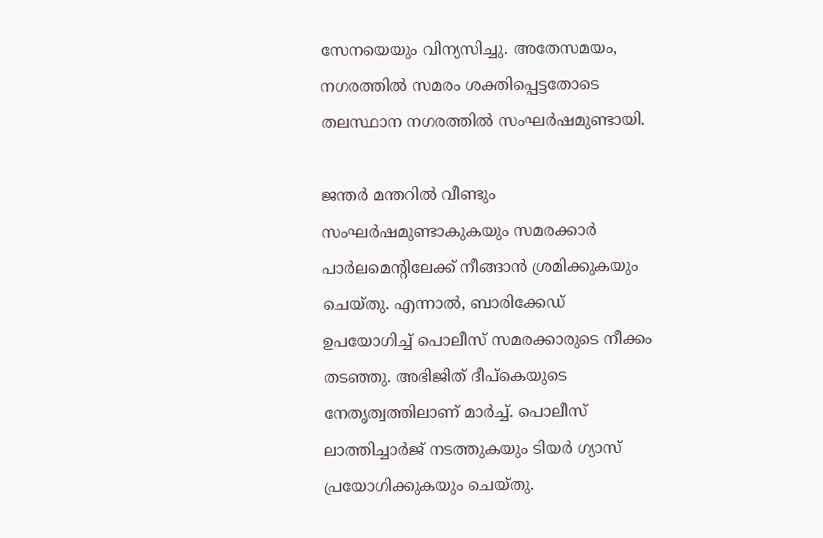സേനയെയും വിന്യസിച്ചു. അതേസമയം, നഗരത്തിൽ സമരം ശക്തിപ്പെട്ടതോടെ തലസ്ഥാന നഗരത്തിൽ സംഘർഷമുണ്ടായി.

ജന്തർ മന്തറിൽ വീണ്ടും സംഘർഷമുണ്ടാകുകയും സമരക്കാർ പാർലമെന്റിലേക്ക് നീങ്ങാൻ ശ്രമിക്കുകയും ചെയ്തു. എന്നാൽ, ബാരിക്കേഡ് ഉപയോഗിച്ച് പൊലീസ് സമരക്കാരുടെ നീക്കം തടഞ്ഞു. അഭിജിത് ദീപ്കെയുടെ നേതൃത്വത്തിലാണ് മാർച്ച്. പൊലീസ് ലാത്തിച്ചാർജ് നടത്തുകയും ടിയർ ഗ്യാസ് പ്രയോഗിക്കുകയും ചെയ്തു.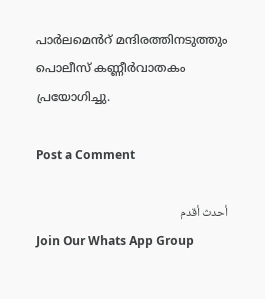പാർലമെൻറ് മന്ദിരത്തിനടുത്തും പൊലീസ് കണ്ണീർവാതകം പ്രയോഗിച്ചു.

Post a Comment

أحدث أقدم
Join Our Whats App Group